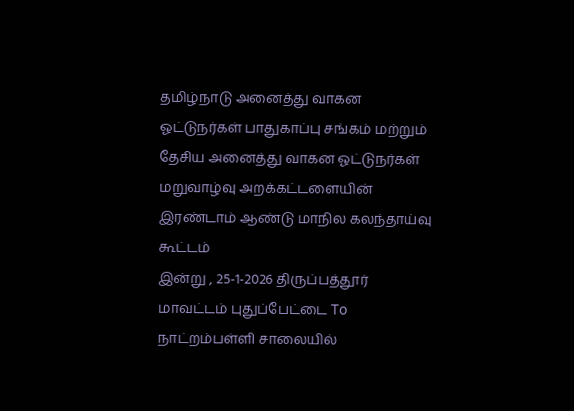தமிழ்நாடு அனைத்து வாகன ஓட்டுநர்கள் பாதுகாப்பு சங்கம் மற்றும் தேசிய அனைத்து வாகன ஓட்டுநர்கள் மறுவாழ்வு அறக்கட்டளையின் இரண்டாம் ஆண்டு மாநில கலந்தாய்வு கூட்டம்
இன்று , 25-1-2026 திருப்பத்தூர் மாவட்டம் புதுப்பேட்டை To நாட்றம்பள்ளி சாலையில்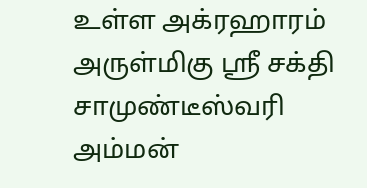உள்ள அக்ரஹாரம் அருள்மிகு ஸ்ரீ சக்தி சாமுண்டீஸ்வரி அம்மன்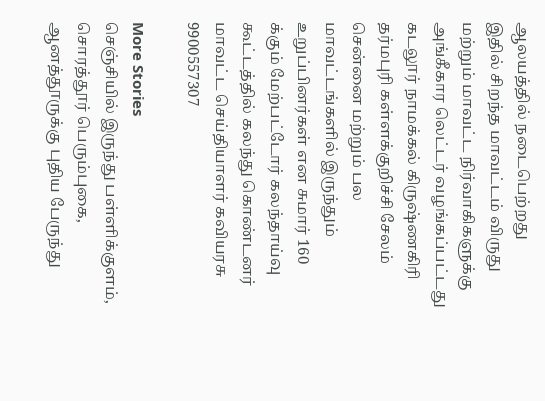ஆலயத்தில் நடைபெற்றது
இதில் சிறந்த மாவட்டம் விருது மற்றும் மாவட்ட நிர்வாகிகளுக்கு அங்கீகார லெட்டர் வழங்கப்பட்டது
கடலூர் நாமக்கல் கிருஷ்ணகிரி தர்மபுரி கள்ளக்குறிச்சி சேலம் சென்னை மற்றும் பல மாவட்டங்களில் இருந்தும் உறுப்பினர்கள் என சுமார் 160 க்கும் மேற்பட்டோர் கலந்தாய்வு கூட்டத்தில் கலந்து கொண்டனர்
மாவட்ட செய்தியாளர் கவியரசு
9900557307

More Stories
செஞ்சியில் இருந்து பள்ளிக்குளம், சொரத்தூர் பெரும்புகை, ஆனத்தூருக்கு புதிய பேருந்து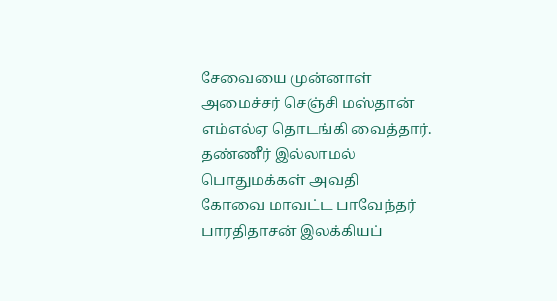சேவையை முன்னாள் அமைச்சர் செஞ்சி மஸ்தான் எம்எல்ஏ தொடங்கி வைத்தார்.
தண்ணீர் இல்லாமல் பொதுமக்கள் அவதி
கோவை மாவட்ட பாவேந்தர் பாரதிதாசன் இலக்கியப்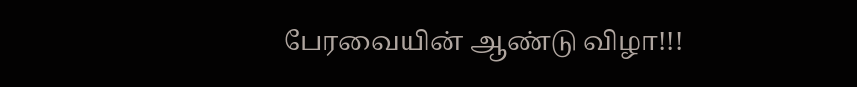பேரவையின் ஆண்டு விழா!!!